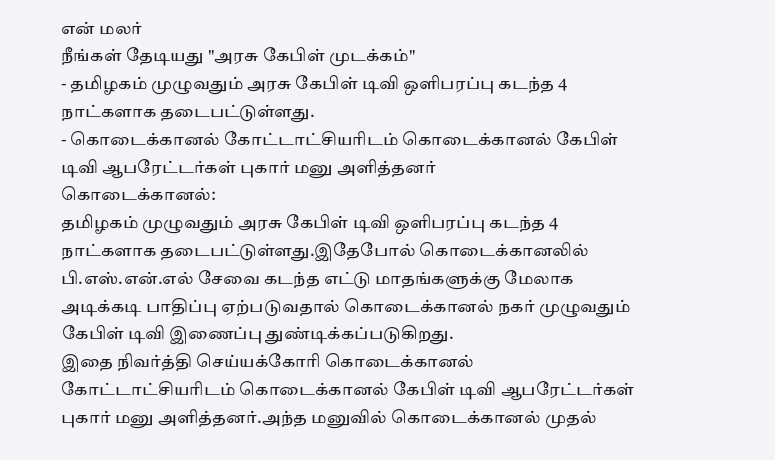என் மலர்
நீங்கள் தேடியது "அரசு கேபிள் முடக்கம்"
- தமிழகம் முழுவதும் அரசு கேபிள் டிவி ஒளிபரப்பு கடந்த 4 நாட்களாக தடைபட்டுள்ளது.
- கொடைக்கானல் கோட்டாட்சியரிடம் கொடைக்கானல் கேபிள் டிவி ஆபரேட்டர்கள் புகார் மனு அளித்தனர்
கொடைக்கானல்:
தமிழகம் முழுவதும் அரசு கேபிள் டிவி ஒளிபரப்பு கடந்த 4 நாட்களாக தடைபட்டுள்ளது.இதேபோல் கொடைக்கானலில் பி.எஸ்.என்.எல் சேவை கடந்த எட்டு மாதங்களுக்கு மேலாக அடிக்கடி பாதிப்பு ஏற்படுவதால் கொடைக்கானல் நகர் முழுவதும் கேபிள் டிவி இணைப்பு துண்டிக்கப்படுகிறது.
இதை நிவர்த்தி செய்யக்கோரி கொடைக்கானல் கோட்டாட்சியரிடம் கொடைக்கானல் கேபிள் டிவி ஆபரேட்டர்கள் புகார் மனு அளித்தனர்.அந்த மனுவில் கொடைக்கானல் முதல்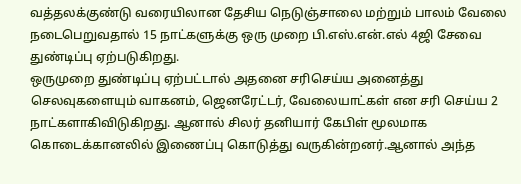வத்தலக்குண்டு வரையிலான தேசிய நெடுஞ்சாலை மற்றும் பாலம் வேலை நடைபெறுவதால் 15 நாட்களுக்கு ஒரு முறை பி.எஸ்.என்.எல் 4ஜி சேவை துண்டிப்பு ஏற்படுகிறது.
ஒருமுறை துண்டிப்பு ஏற்பட்டால் அதனை சரிசெய்ய அனைத்து செலவுகளையும் வாகனம், ஜெனரேட்டர், வேலையாட்கள் என சரி செய்ய 2 நாட்களாகிவிடுகிறது. ஆனால் சிலர் தனியார் கேபிள் மூலமாக கொடைக்கானலில் இணைப்பு கொடுத்து வருகின்றனர்.ஆனால் அந்த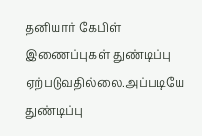தனியார் கேபிள் இணைப்புகள் துண்டிப்பு ஏற்படுவதில்லை.அப்படியே துண்டிப்பு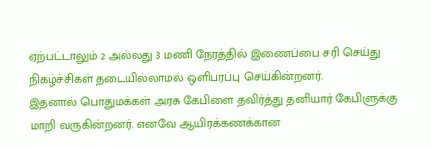ஏற்பட்டாலும் 2 அல்லது 3 மணி நேரத்தில் இணைப்பை சரி செய்து நிகழ்ச்சிகள் தடையில்லாமல் ஒளிபரப்பு செய்கின்றனர்.
இதனால் பொதுமக்கள் அரசு கேபிளை தவிர்த்து தனியார் கேபிளுக்கு மாறி வருகின்றனர். எனவே ஆயிரக்கணக்கான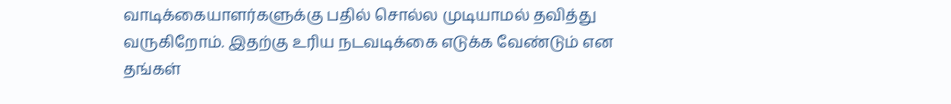வாடிக்கையாளர்களுக்கு பதில் சொல்ல முடியாமல் தவித்து வருகிறோம். இதற்கு உரிய நடவடிக்கை எடுக்க வேண்டும் என தங்கள்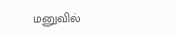மனுவில்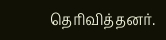தெரிவித்தனர்.